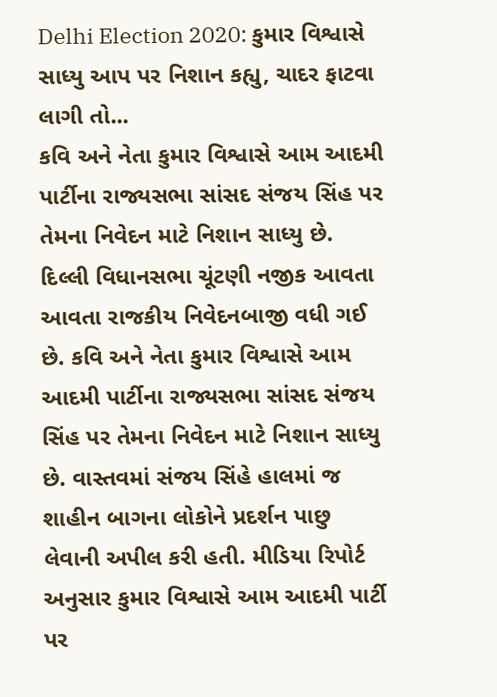Delhi Election 2020: કુમાર વિશ્વાસે સાધ્યુ આપ પર નિશાન કહ્યુ, ચાદર ફાટવા લાગી તો...
કવિ અને નેતા કુમાર વિશ્વાસે આમ આદમી પાર્ટીના રાજ્યસભા સાંસદ સંજય સિંહ પર તેમના નિવેદન માટે નિશાન સાધ્યુ છે.
દિલ્લી વિધાનસભા ચૂંટણી નજીક આવતા આવતા રાજકીય નિવેદનબાજી વધી ગઈ છે. કવિ અને નેતા કુમાર વિશ્વાસે આમ આદમી પાર્ટીના રાજ્યસભા સાંસદ સંજય સિંહ પર તેમના નિવેદન માટે નિશાન સાધ્યુ છે. વાસ્તવમાં સંજય સિંહે હાલમાં જ શાહીન બાગના લોકોને પ્રદર્શન પાછુ લેવાની અપીલ કરી હતી. મીડિયા રિપોર્ટ અનુસાર કુમાર વિશ્વાસે આમ આદમી પાર્ટી પર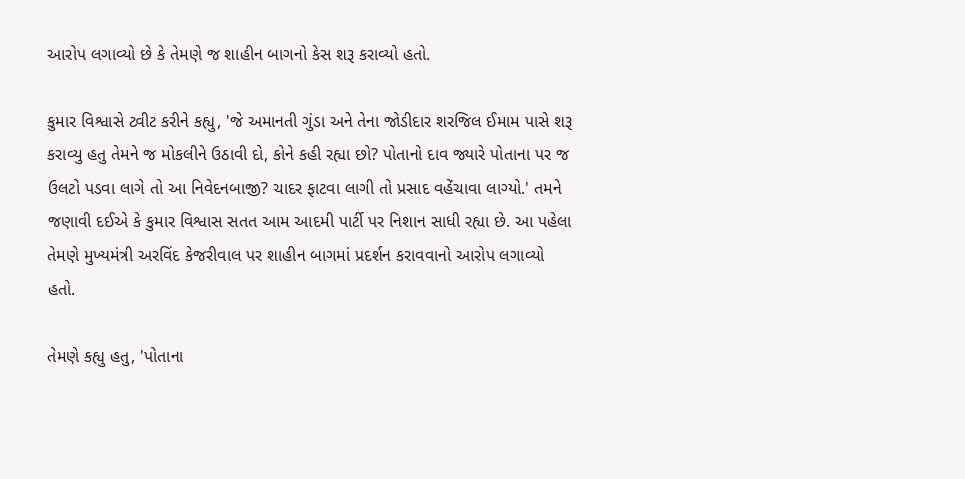આરોપ લગાવ્યો છે કે તેમણે જ શાહીન બાગનો કેસ શરૂ કરાવ્યો હતો.

કુમાર વિશ્વાસે ટ્વીટ કરીને કહ્યુ, 'જે અમાનતી ગુંડા અને તેના જોડીદાર શરજિલ ઈમામ પાસે શરૂ કરાવ્યુ હતુ તેમને જ મોકલીને ઉઠાવી દો, કોને કહી રહ્યા છો? પોતાનો દાવ જ્યારે પોતાના પર જ ઉલટો પડવા લાગે તો આ નિવેદનબાજી? ચાદર ફાટવા લાગી તો પ્રસાદ વહેંચાવા લાગ્યો.' તમને જણાવી દઈએ કે કુમાર વિશ્વાસ સતત આમ આદમી પાર્ટી પર નિશાન સાધી રહ્યા છે. આ પહેલા તેમણે મુખ્યમંત્રી અરવિંદ કેજરીવાલ પર શાહીન બાગમાં પ્રદર્શન કરાવવાનો આરોપ લગાવ્યો હતો.

તેમણે કહ્યુ હતુ, 'પોતાના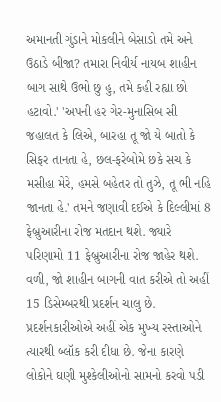અમાનતી ગુંડાને મોકલીને બેસાડો તમે અને ઉઠાડે બીજા? તમારા નિવીર્ય નાયબ શાહીન બાગ સાથે ઉભો છુ હુ, તમે કહી રહ્યા છો હટાવો.' 'અપની હર ગેર-મુનાસિબ સી જહાલત કે લિએ, બારહા તૂ જો યે બાતો કે સિફર તાનતા હે, છલ-ફરેબોમે છકે સચ કે મસીહા મેરે, હમસે બહેતર તો તુઝે, તૂ ભી નહિ જાનતા હે.' તમને જણાવી દઈએ કે દિલ્લીમાં 8 ફેબ્રુઆરીના રોજ મતદાન થશે. જ્યારે પરિણામો 11 ફેબ્રુઆરીના રોજ જાહેર થશે.
વળી, જો શાહીન બાગની વાત કરીએ તો અહીં 15 ડિસેમ્બરથી પ્રદર્શન ચાલુ છે. પ્રદર્શનકારીઓએ અહીં એક મુખ્ય રસ્તાઓને ત્યારથી બ્લૉક કરી દીધા છે. જેના કારણે લોકોને ઘણી મુશ્કેલીઓનો સામનો કરવો પડી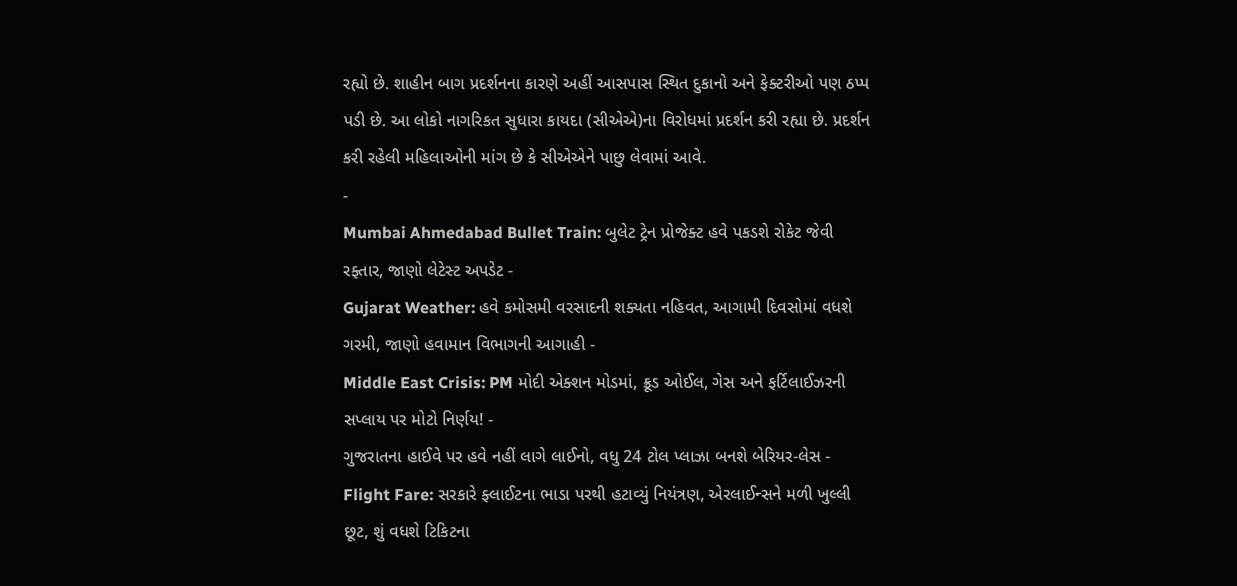રહ્યો છે. શાહીન બાગ પ્રદર્શનના કારણે અહીં આસપાસ સ્થિત દુકાનો અને ફેક્ટરીઓ પણ ઠપ્પ પડી છે. આ લોકો નાગરિકત સુધારા કાયદા (સીએએ)ના વિરોધમાં પ્રદર્શન કરી રહ્યા છે. પ્રદર્શન કરી રહેલી મહિલાઓની માંગ છે કે સીએએને પાછુ લેવામાં આવે.
-
Mumbai Ahmedabad Bullet Train: બુલેટ ટ્રેન પ્રોજેક્ટ હવે પકડશે રોકેટ જેવી રફ્તાર, જાણો લેટેસ્ટ અપડેટ -
Gujarat Weather: હવે કમોસમી વરસાદની શક્યતા નહિવત, આગામી દિવસોમાં વધશે ગરમી, જાણો હવામાન વિભાગની આગાહી -
Middle East Crisis: PM મોદી એક્શન મોડમાં, ક્રૂડ ઓઈલ, ગેસ અને ફર્ટિલાઈઝરની સપ્લાય પર મોટો નિર્ણય! -
ગુજરાતના હાઈવે પર હવે નહીં લાગે લાઈનો, વધુ 24 ટોલ પ્લાઝા બનશે બેરિયર-લેસ -
Flight Fare: સરકારે ફ્લાઈટના ભાડા પરથી હટાવ્યું નિયંત્રણ, એરલાઈન્સને મળી ખુલ્લી છૂટ, શું વધશે ટિકિટના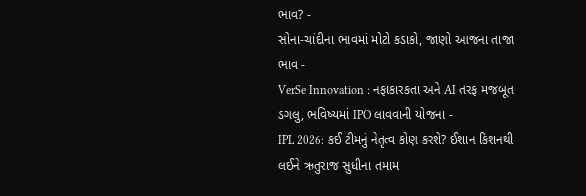ભાવ? -
સોના-ચાંદીના ભાવમાં મોટો કડાકો, જાણો આજના તાજા ભાવ -
VerSe Innovation : નફાકારકતા અને AI તરફ મજબૂત ડગલુ, ભવિષ્યમાં IPO લાવવાની યોજના -
IPL 2026: કઈ ટીમનું નેતૃત્વ કોણ કરશે? ઈશાન કિશનથી લઈને ઋતુરાજ સુધીના તમામ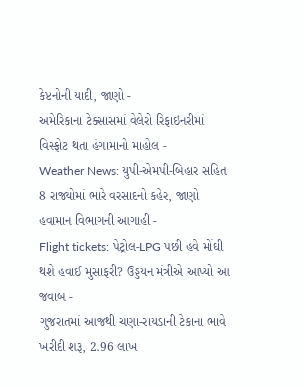કેપ્ટનોની યાદી, જાણો -
અમેરિકાના ટેક્સાસમાં વેલેરો રિફાઇનરીમાં વિસ્ફોટ થતા હંગામાનો માહોલ -
Weather News: યુપી-એમપી-બિહાર સહિત 8 રાજ્યોમાં ભારે વરસાદનો કહેર, જાણો હવામાન વિભાગની આગાહી -
Flight tickets: પેટ્રોલ-LPG પછી હવે મોંઘી થશે હવાઈ મુસાફરી? ઉડ્ડયન મંત્રીએ આપ્યો આ જવાબ -
ગુજરાતમાં આજથી ચણા-રાયડાની ટેકાના ભાવે ખરીદી શરૂ, 2.96 લાખ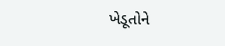ખેડૂતોને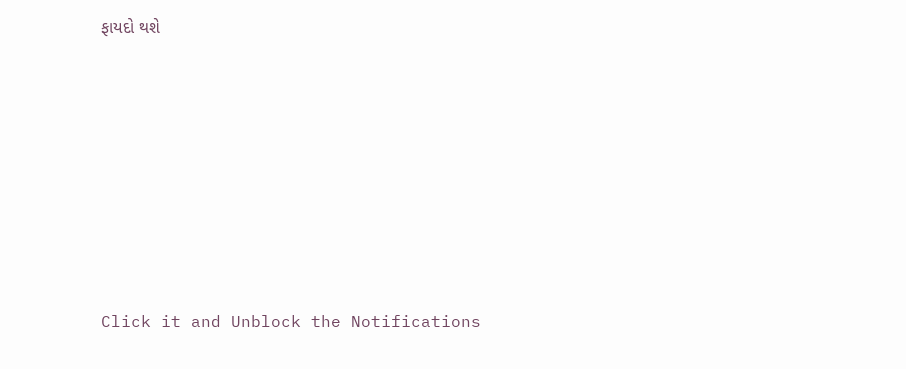ફાયદો થશે










Click it and Unblock the Notifications